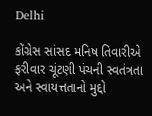Delhi

કોંગ્રેસ સાંસદ મનિષ તિવારીએ ફરીવાર ચૂંટણી પંચની સ્વતંત્રતા અને સ્વાયત્તતાનો મુદ્દો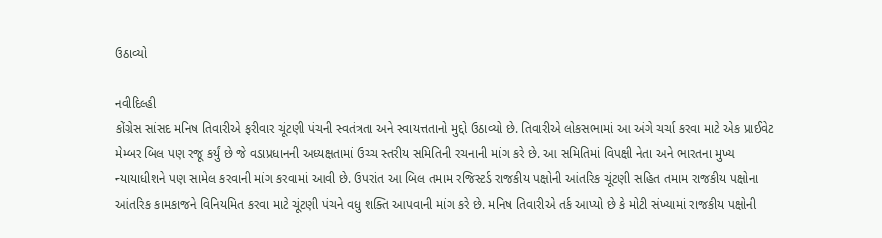ઉઠાવ્યો

નવીદિલ્હી
કોંગ્રેસ સાંસદ મનિષ તિવારીએ ફરીવાર ચૂંટણી પંચની સ્વતંત્રતા અને સ્વાયત્તતાનો મુદ્દો ઉઠાવ્યો છે. તિવારીએ લોકસભામાં આ અંગે ચર્ચા કરવા માટે એક પ્રાઈવેટ મેમ્બર બિલ પણ રજૂ કર્યું છે જે વડાપ્રધાનની અધ્યક્ષતામાં ઉચ્ચ સ્તરીય સમિતિની રચનાની માંગ કરે છે. આ સમિતિમાં વિપક્ષી નેતા અને ભારતના મુખ્ય ન્યાયાધીશને પણ સામેલ કરવાની માંગ કરવામાં આવી છે. ઉપરાંત આ બિલ તમામ રજિસ્ટર્ડ રાજકીય પક્ષોની આંતરિક ચૂંટણી સહિત તમામ રાજકીય પક્ષોના આંતરિક કામકાજને વિનિયમિત કરવા માટે ચૂંટણી પંચને વધુ શક્તિ આપવાની માંગ કરે છે. મનિષ તિવારીએ તર્ક આપ્યો છે કે મોટી સંખ્યામાં રાજકીય પક્ષોની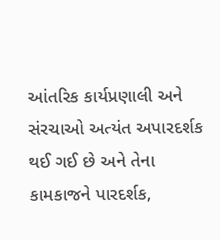આંતરિક કાર્યપ્રણાલી અને સંરચાઓ અત્યંત અપારદર્શક થઈ ગઈ છે અને તેના કામકાજને પારદર્શક,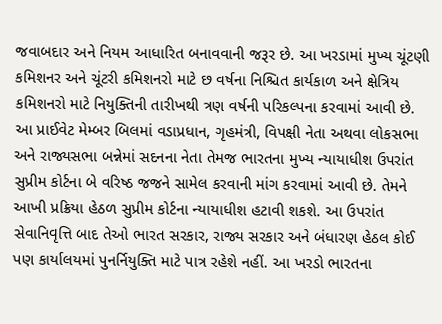જવાબદાર અને નિયમ આધારિત બનાવવાની જરૂર છે. આ ખરડામાં મુખ્ય ચૂંટણી કમિશનર અને ચૂંટરી કમિશનરો માટે છ વર્ષના નિશ્ચિત કાર્યકાળ અને ક્ષેત્રિય કમિશનરો માટે નિયુક્તિની તારીખથી ત્રણ વર્ષની પરિકલ્પના કરવામાં આવી છે. આ પ્રાઈવેટ મેમ્બર બિલમાં વડાપ્રધાન, ગૃહમંત્રી, વિપક્ષી નેતા અથવા લોકસભા અને રાજ્યસભા બન્નેમાં સદનના નેતા તેમજ ભારતના મુખ્ય ન્યાયાધીશ ઉપરાંત સુપ્રીમ કોર્ટના બે વરિષ્ઠ જજને સામેલ કરવાની માંગ કરવામાં આવી છે. તેમને આખી પ્રક્રિયા હેઠળ સુપ્રીમ કોર્ટના ન્યાયાધીશ હટાવી શકશે. આ ઉપરાંત સેવાનિવૃત્તિ બાદ તેઓ ભારત સરકાર, રાજ્ય સરકાર અને બંધારણ હેઠલ કોઈ પણ કાર્યાલયમાં પુનર્નિયુક્તિ માટે પાત્ર રહેશે નહીં. આ ખરડો ભારતના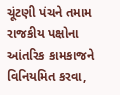ચૂંટણી પંચને તમામ રાજકીય પક્ષોના આંતરિક કામકાજને વિનિયમિત કરવા,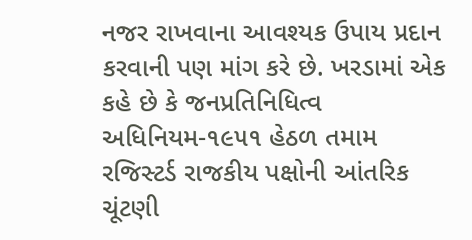નજર રાખવાના આવશ્યક ઉપાય પ્રદાન કરવાની પણ માંગ કરે છે. ખરડામાં એક કહે છે કે જનપ્રતિનિધિત્વ અધિનિયમ-૧૯૫૧ હેઠળ તમામ રજિસ્ટર્ડ રાજકીય પક્ષોની આંતરિક ચૂંટણી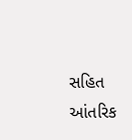સહિત આંતરિક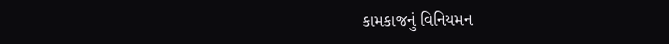કામકાજનું વિનિયમન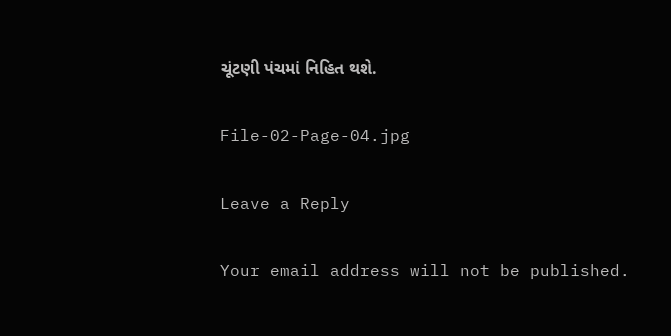ચૂંટણી પંચમાં નિહિત થશે.

File-02-Page-04.jpg

Leave a Reply

Your email address will not be published.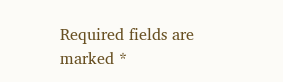Required fields are marked *